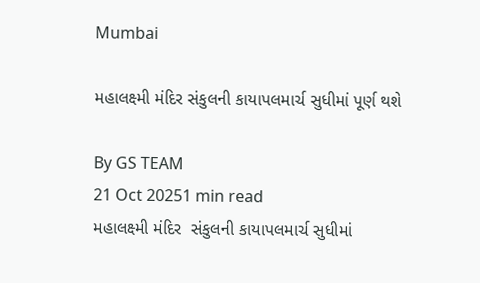Mumbai

મહાલક્ષ્મી મંદિર સંકુલની કાયાપલમાર્ચ સુધીમાં પૂર્ણ થશે

By GS TEAM
21 Oct 20251 min read
મહાલક્ષ્મી મંદિર  સંકુલની કાયાપલમાર્ચ સુધીમાં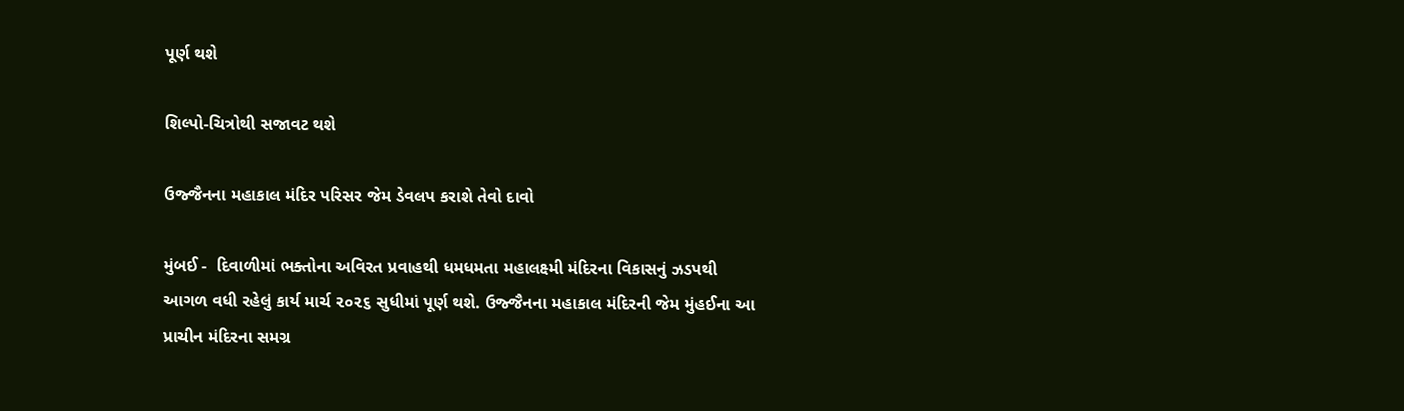પૂર્ણ થશે

શિલ્પો-ચિત્રોથી સજાવટ થશે

ઉજ્જૈનના મહાકાલ મંદિર પરિસર જેમ ડેવલપ કરાશે તેવો દાવો

મુંબઈ -  દિવાળીમાં ભક્તોના અવિરત પ્રવાહથી ધમધમતા મહાલક્ષ્મી મંદિરના વિકાસનું ઝડપથી આગળ વધી રહેલું કાર્ય માર્ચ ૨૦૨૬ સુધીમાં પૂર્ણ થશે. ઉજ્જૈનના મહાકાલ મંદિરની જેમ મુંહઈના આ પ્રાચીન મંદિરના સમગ્ર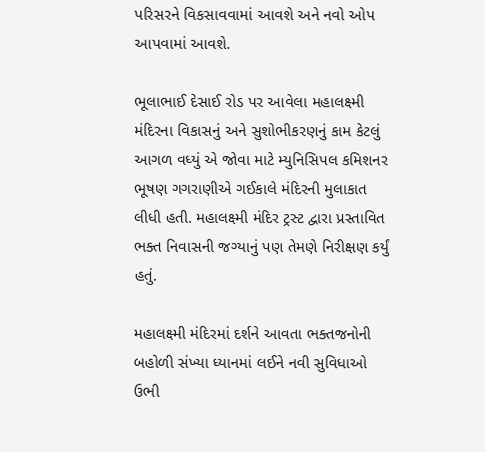પરિસરને વિકસાવવામાં આવશે અને નવો ઓપ આપવામાં આવશે.

ભૂલાભાઈ દેસાઈ રોડ પર આવેલા મહાલક્ષ્મી મંદિરના વિકાસનું અને સુશોભીકરણનું કામ કેટલું આગળ વધ્યું એ જોવા માટે મ્યુનિસિપલ કમિશનર ભૂષણ ગગરાણીએ ગઈકાલે મંદિરની મુલાકાત લીધી હતી. મહાલક્ષ્મી મંદિર ટ્રસ્ટ દ્વારા પ્રસ્તાવિત ભક્ત નિવાસની જગ્યાનું પણ તેમણે નિરીક્ષણ કર્યું હતું.

મહાલક્ષ્મી મંદિરમાં દર્શને આવતા ભક્તજનોની બહોળી સંખ્યા ધ્યાનમાં લઈને નવી સુવિધાઓ ઉભી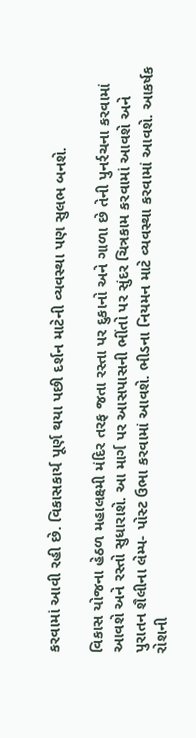કરવામાં આવી રહી છે. વિકાસકાર્ય પૂર્ણ થયા પછી દર્શન માટેની વ્યવસ્થા પણ સુલભ બનશે.

વિકાસ યોજના હેઠળ મહાલક્ષ્મી મંદિર તરફ જતા રસ્તા પર દુકાનો અને ગાળા છે તેની પુનર્રચના કરવામાં આવશે અને રસ્તો સુધારાશે. આ માર્ગ પર આસપાસની ભીંતો પર સુંદર ચિત્રકામ કરવામાં આવશે અને પુરાતન શૈલીના લેમ્પ- પોસ્ટ ઉભા કરવામાં આવશે. ભીડના નિયમન માટે વ્યવસ્થા કરવામાં આવશે. આકર્ષક રોશની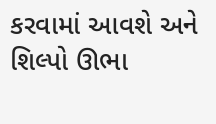કરવામાં આવશે અને શિલ્પો ઊભા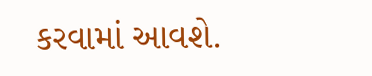કરવામાં આવશે.